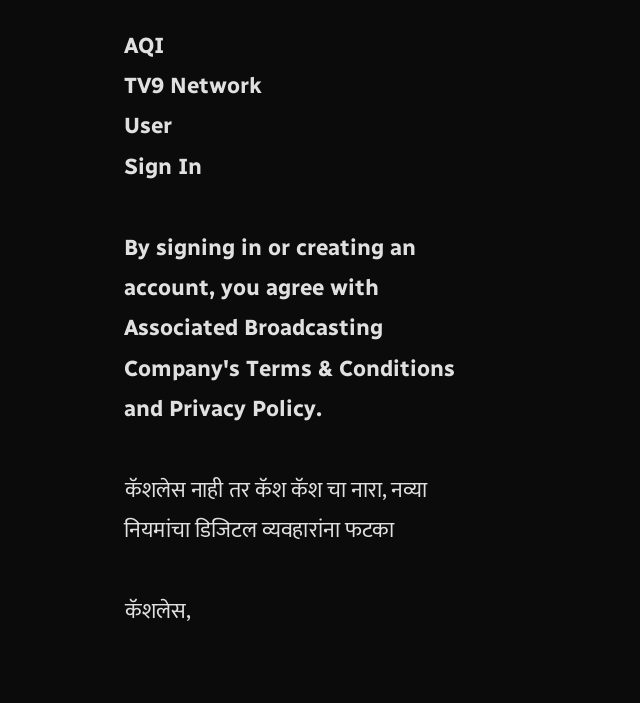AQI
TV9 Network
User
Sign In

By signing in or creating an account, you agree with Associated Broadcasting Company's Terms & Conditions and Privacy Policy.

कॅशलेस नाही तर कॅश कॅश चा नारा, नव्या नियमांचा डिजिटल व्यवहारांना फटका

कॅशलेस,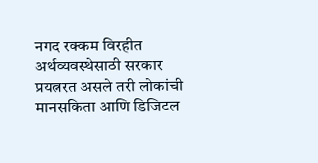नगद रक्कम विरहीत अर्थव्यवस्थेसाठी सरकार प्रयत्नरत असले तरी लोकांची मानसकिता आणि डिजिटल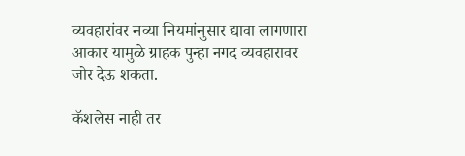व्यवहारांवर नव्या नियमांनुसार द्यावा लागणारा आकार यामुळे ग्राहक पुन्हा नगद व्यवहारावर जोर देऊ शकता.

कॅशलेस नाही तर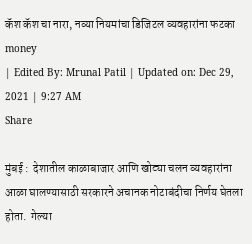कॅश कॅश चा नारा, नव्या नियमांचा डिजिटल व्यवहारांना फटका
money
| Edited By: Mrunal Patil | Updated on: Dec 29, 2021 | 9:27 AM
Share

मुंबई :  देशातील काळाबाजार आणि खोट्या चलन व्यवहारांना आळा घालण्यासाठी सरकारने अचानक नोटाबंदीचा निर्णय घेतला होता.  गेल्या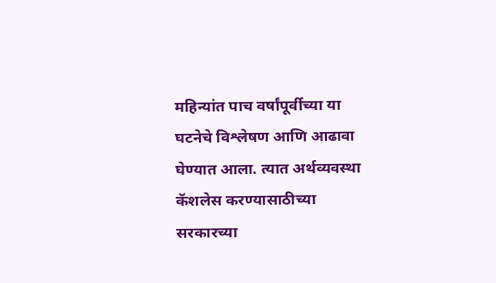महिन्यांत पाच वर्षांपूर्वीच्या या घटनेचे विश्लेषण आणि आढावा घेण्यात आला. त्यात अर्थव्यवस्था कॅशलेस करण्यासाठीच्या सरकारच्या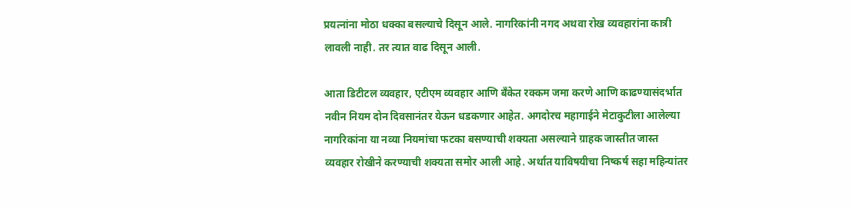प्रयत्नांना मोठा धक्का बसल्याचे दिसून आले. नागरिकांनी नगद अथवा रोख व्यवहारांना कात्री लावली नाही. तर त्यात वाढ दिसून आली.

आता डिटीटल व्यवहार, एटीएम व्यवहार आणि बँकेत रक्कम जमा करणे आणि काढण्यासंदर्भात नवीन नियम दोन दिवसानंतर येऊन धडकणार आहेत. अगदोरच महागाईने मेटाकुटीला आलेल्या नागरिकांना या नव्या नियमांचा फटका बसण्याची शक्यता असल्याने ग्राहक जास्तीत जास्त व्यवहार रोखीने करण्याची शक्यता समोर आली आहे. अर्थात याविषयीचा निष्कर्ष सहा महिन्यांतर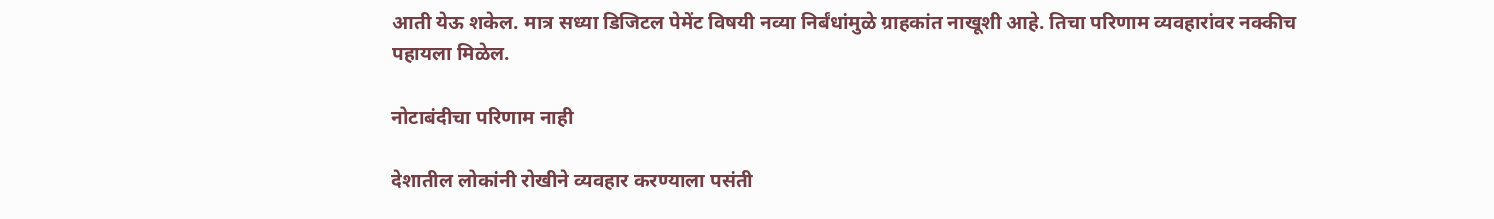आती येऊ शकेल. मात्र सध्या डिजिटल पेमेंट विषयी नव्या निर्बंधांमुळे ग्राहकांत नाखूशी आहे. तिचा परिणाम व्यवहारांवर नक्कीच पहायला मिळेल.

नोटाबंदीचा परिणाम नाही

देशातील लोकांनी रोखीने व्यवहार करण्याला पसंती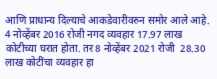आणि प्राधान्य दिल्याचे आकडेवारीवरुन समोर आले आहे. 4 नोव्हेंबर 2016 रोजी नगद व्यवहार 17.97 लाख कोटीच्या घरात होता. तर 8 नोव्हेंबर 2021 रोजी  28.30 लाख कोटींचा व्यवहार हा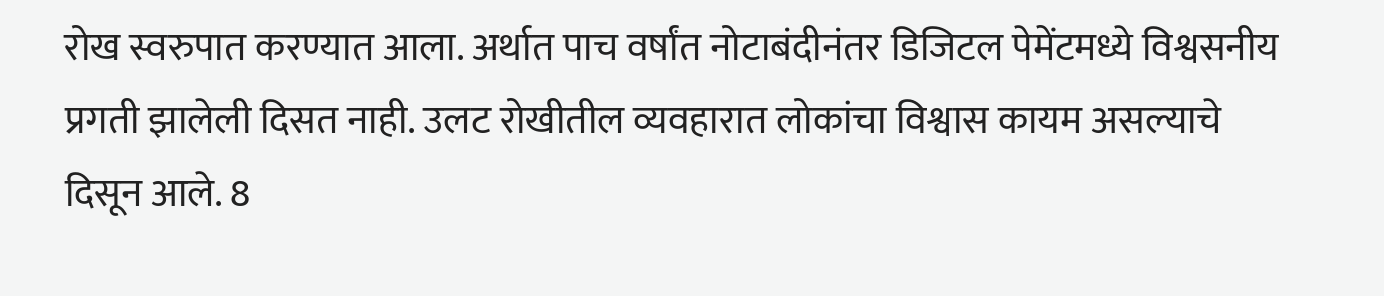रोख स्वरुपात करण्यात आला. अर्थात पाच वर्षांत नोटाबंदीनंतर डिजिटल पेमेंटमध्ये विश्वसनीय प्रगती झालेली दिसत नाही. उलट रोखीतील व्यवहारात लोकांचा विश्वास कायम असल्याचे दिसून आले. 8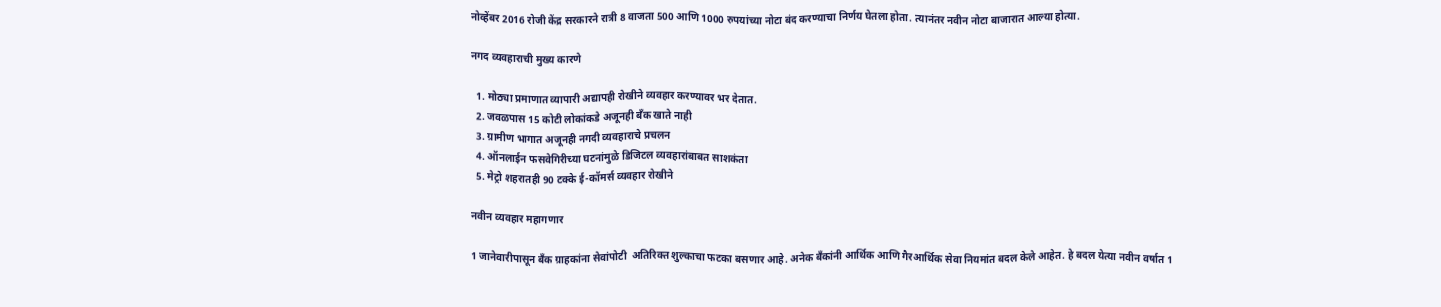नोव्हेंबर 2016 रोजी केंद्र सरकारने रात्री 8 वाजता 500 आणि 1000 रुपयांच्या नोटा बंद करण्याचा निर्णय घेतला होता. त्यानंतर नवीन नोटा बाजारात आल्या होत्या.

नगद व्यवहाराची मुख्य कारणे

  1. मोठ्या प्रमाणात व्यापारी अद्यापही रोखीने व्यवहार करण्यावर भर देतात.
  2. जवळपास 15 कोटी लोकांकडे अजूनही बँक खाते नाही
  3. ग्रामीण भागात अजूनही नगदी व्यवहाराचे प्रचलन
  4. ऑनलाईन फसवेगिरीच्या घटनांमुळे डिजिटल व्यवहारांबाबत साशकंता
  5. मेट्रो शहरातही 90 टक्के ई-कॉमर्स व्यवहार रोखीने

नवीन व्यवहार महागणार

1 जानेवारीपासून बँक ग्राहकांना सेवांपोटी  अतिरिक्त शुल्काचा फटका बसणार आहे. अनेक बँकांनी आर्थिक आणि गैरआर्थिक सेवा नियमांत बदल केले आहेत. हे बदल येत्या नवीन वर्षात 1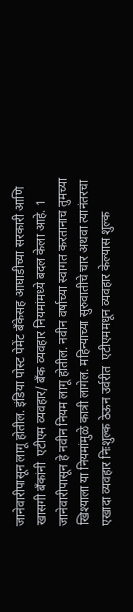जानेवारीपासून लागू होतील. इंडिया पोस्ट पेमेंट बँकेसह आघाडीच्या सरकारी आणि खासगी बँकांनी  एटीएम व्यवहार/ बँक व्यवहार नियमांमध्ये बदल केला आहे. 1 जानेवारीपासून हे नवीन नियम लागू होतील. नवीन वर्षाच्या स्वागत करतानाच तुमच्या खिश्याला या नियमांमुळे कात्री लागेल. महिन्याच्या सुरुवातीचे चार अथवा त्यानंतरचा एखादा व्यवहार निःशुल्क ठेऊन उर्वरीत  एटीएममधून व्यवहार केल्यास शुल्क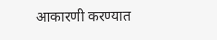आकारणी करण्यात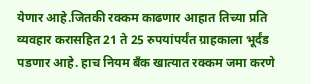येणार आहे.जितकी रक्कम काढणार आहात तिच्या प्रति व्यवहार करासहित 21 ते 25 रुपयांपर्यंत ग्राहकाला भूर्दंड पडणार आहे. हाच नियम बँक खात्यात रक्कम जमा करणे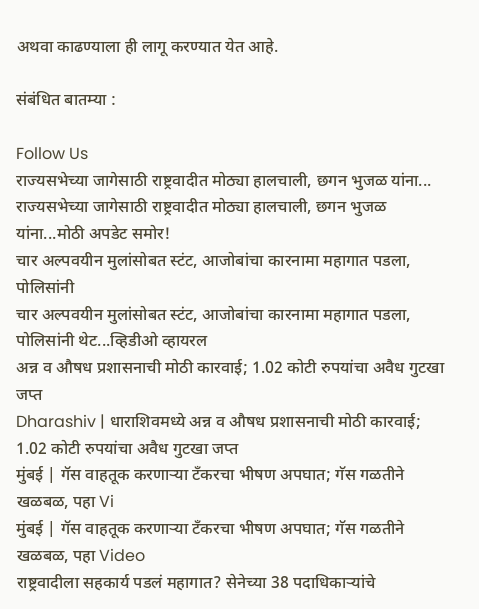अथवा काढण्याला ही लागू करण्यात येत आहे.

संबंधित बातम्या :

Follow Us
राज्यसभेच्या जागेसाठी राष्ट्रवादीत मोठ्या हालचाली, छगन भुजळ यांना...
राज्यसभेच्या जागेसाठी राष्ट्रवादीत मोठ्या हालचाली, छगन भुजळ यांना...मोठी अपडेट समोर!
चार अल्पवयीन मुलांसोबत स्टंट, आजोबांचा कारनामा महागात पडला, पोलिसांनी
चार अल्पवयीन मुलांसोबत स्टंट, आजोबांचा कारनामा महागात पडला, पोलिसांनी थेट...व्हिडीओ व्हायरल
अन्न व औषध प्रशासनाची मोठी कारवाई; 1.02 कोटी रुपयांचा अवैध गुटखा जप्त
Dharashiv | धाराशिवमध्ये अन्न व औषध प्रशासनाची मोठी कारवाई; 1.02 कोटी रुपयांचा अवैध गुटखा जप्त
मुंबई | गॅस वाहतूक करणाऱ्या टँकरचा भीषण अपघात; गॅस गळतीने खळबळ, पहा Vi
मुंबई | गॅस वाहतूक करणाऱ्या टँकरचा भीषण अपघात; गॅस गळतीने खळबळ, पहा Video
राष्ट्रवादीला सहकार्य पडलं महागात? सेनेच्या 38 पदाधिकाऱ्यांचे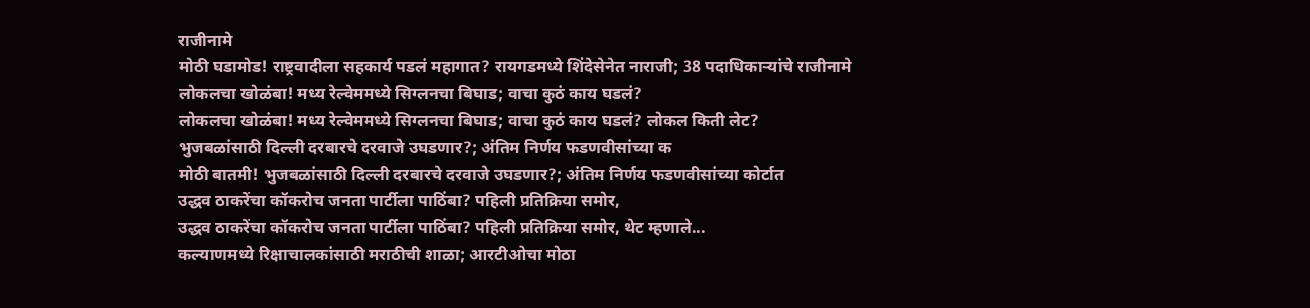राजीनामे
मोठी घडामोड! राष्ट्रवादीला सहकार्य पडलं महागात? रायगडमध्ये शिंदेसेनेत नाराजी; 38 पदाधिकाऱ्यांचे राजीनामे
लोकलचा खोळंबा! मध्य रेल्वेममध्ये सिग्लनचा बिघाड; वाचा कुठं काय घडलं?
लोकलचा खोळंबा! मध्य रेल्वेममध्ये सिग्लनचा बिघाड; वाचा कुठं काय घडलं? लोकल किती लेट?
भुजबळांसाठी दिल्ली दरबारचे दरवाजे उघडणार?; अंतिम निर्णय फडणवीसांच्या क
मोठी बातमी! भुजबळांसाठी दिल्ली दरबारचे दरवाजे उघडणार?; अंतिम निर्णय फडणवीसांच्या कोर्टात
उद्धव ठाकरेंचा कॉकरोच जनता पार्टीला पाठिंबा? पहिली प्रतिक्रिया समोर,
उद्धव ठाकरेंचा कॉकरोच जनता पार्टीला पाठिंबा? पहिली प्रतिक्रिया समोर, थेट म्हणाले...
कल्याणमध्ये रिक्षाचालकांसाठी मराठीची शाळा; आरटीओचा मोठा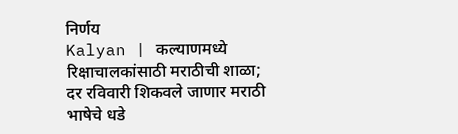निर्णय
Kalyan | कल्याणमध्ये रिक्षाचालकांसाठी मराठीची शाळा; दर रविवारी शिकवले जाणार मराठी भाषेचे धडे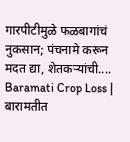गारपीटीमुळे फळबागांचं नुकसान; पंचनामे करून मदत द्या, शेतकऱ्यांची....
Baramati Crop Loss | बारामतीत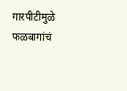गारपीटीमुळे फळबागांचं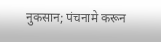नुकसान; पंचनामे करून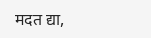मदत द्या,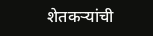शेतकऱ्यांची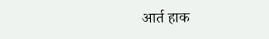आर्त हाक